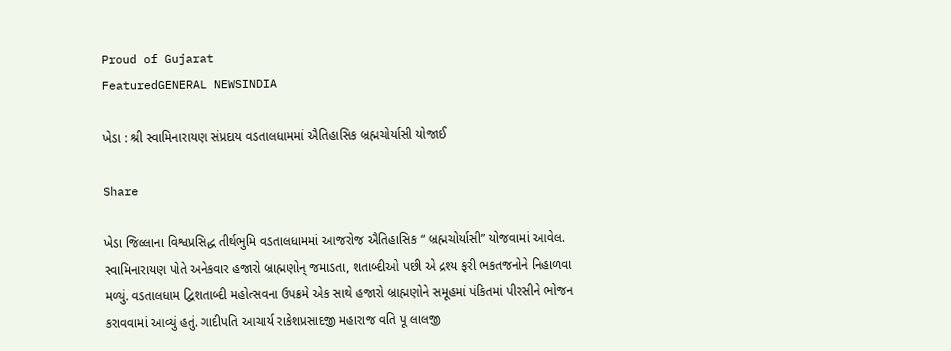Proud of Gujarat
FeaturedGENERAL NEWSINDIA

ખેડા : શ્રી સ્વામિનારાયણ સંપ્રદાય વડતાલધામમાં ઐતિહાસિક બ્રહ્મચોર્યાસી યોજાઈ

Share

ખેડા જિલ્લાના વિશ્વપ્રસિદ્ધ તીર્થભુમિ વડતાલધામમાં આજરોજ ઐતિહાસિક “ બ્રહ્મચોર્યાસી” યોજવામાં આવેલ. સ્વામિનારાયણ પોતે અનેકવાર હજારો બ્રાહ્મણોન્ જમાડતા, શતાબ્દીઓ પછી એ દ્રશ્ય ફરી ભકતજનોને નિહાળવા મળ્યું. વડતાલધામ દ્વિશતાબ્દી મહોત્સવના ઉપક્રમે એક સાથે હજારો બ્રાહ્મણોને સમૂહમાં પંકિતમાં પીરસીને ભોજન કરાવવામાં આવ્યું હતું. ગાદીપતિ આચાર્ય રાકેશપ્રસાદજી મહારાજ વતિ પૂ લાલજી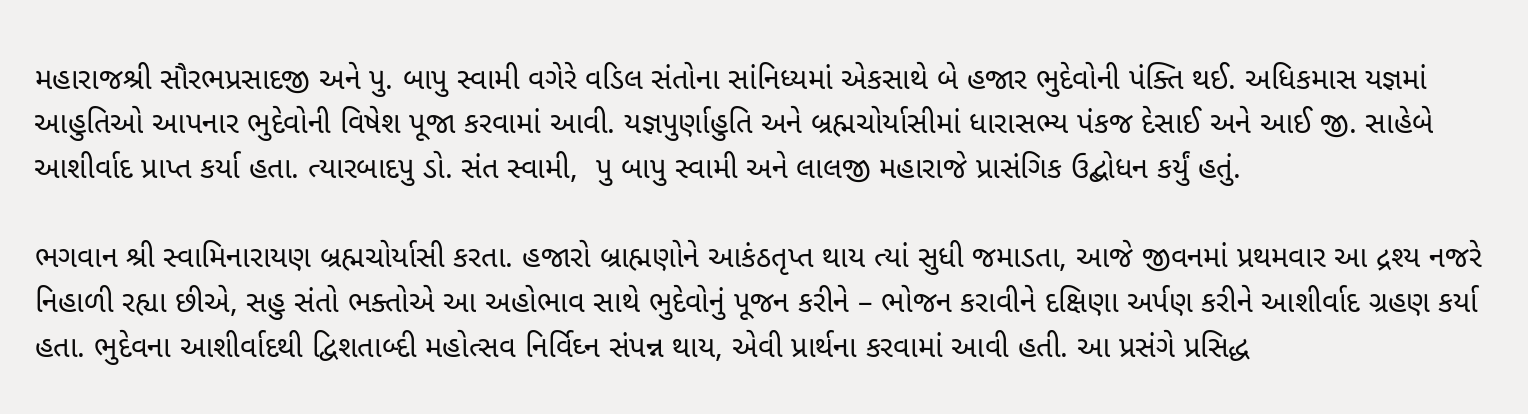મહારાજશ્રી સૌરભપ્રસાદજી અને પુ. બાપુ સ્વામી વગેરે વડિલ સંતોના સાંનિધ્યમાં એકસાથે બે હજાર ભુદેવોની પંક્તિ થઈ. અધિકમાસ યજ્ઞમાં આહુતિઓ આપનાર ભુદેવોની વિષેશ પૂજા કરવામાં આવી. યજ્ઞપુર્ણાહુતિ અને બ્રહ્મચોર્યાસીમાં ધારાસભ્ય પંકજ દેસાઈ અને આઈ જી. સાહેબે આશીર્વાદ પ્રાપ્ત કર્યા હતા. ત્યારબાદપુ ડો. સંત સ્વામી,  પુ બાપુ સ્વામી અને લાલજી મહારાજે પ્રાસંગિક ઉદ્બોધન કર્યું હતું.

ભગવાન શ્રી સ્વામિનારાયણ બ્રહ્મચોર્યાસી કરતા. હજારો બ્રાહ્મણોને આકંઠતૃપ્ત થાય ત્યાં સુધી જમાડતા, આજે જીવનમાં પ્રથમવાર આ દ્રશ્ય નજરે નિહાળી રહ્યા છીએ, સહુ સંતો ભક્તોએ આ અહોભાવ સાથે ભુદેવોનું પૂજન કરીને – ભોજન કરાવીને દક્ષિણા અર્પણ કરીને આશીર્વાદ ગ્રહણ કર્યા હતા. ભુદેવના આશીર્વાદથી દ્વિશતાબ્દી મહોત્સવ નિર્વિઘ્ન સંપન્ન થાય, એવી પ્રાર્થના કરવામાં આવી હતી. આ પ્રસંગે પ્રસિદ્ધ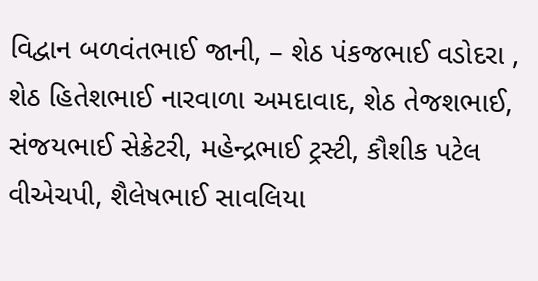વિદ્વાન બળવંતભાઈ જાની, – શેઠ પંકજભાઈ વડોદરા , શેઠ હિતેશભાઈ નારવાળા અમદાવાદ, શેઠ તેજશભાઈ, સંજયભાઈ સેક્રેટરી, મહેન્દ્રભાઈ ટ્રસ્ટી, કૌશીક પટેલ વીએચપી, શૈલેષભાઈ સાવલિયા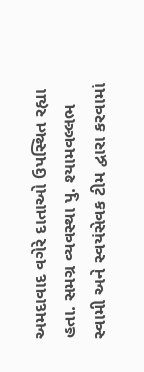અમદાવાદ વગેરે દાતાઓ ઉપસ્થિત રહ્યા હતા. સમગ્ર વ્યવસ્થા પુ. શ્યામવલ્લભ સ્વામી અને સ્વયંસેવક ટીમ દ્વારા કરવામાં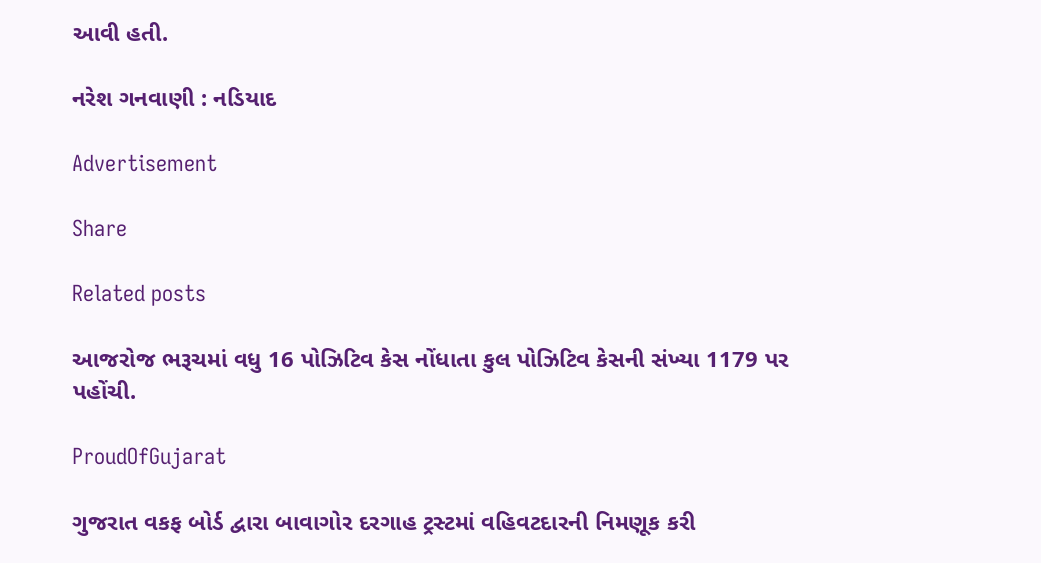આવી હતી.

નરેશ ગનવાણી : નડિયાદ

Advertisement

Share

Related posts

આજરોજ ભરૂચમાં વધુ 16 પોઝિટિવ કેસ નોંધાતા કુલ પોઝિટિવ કેસની સંખ્યા 1179 પર પહોંચી.

ProudOfGujarat

ગુજરાત વકફ બોર્ડ દ્વારા બાવાગોર દરગાહ ટ્રસ્ટમાં વહિવટદારની નિમણૂક કરી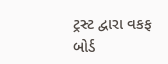ટ્રસ્ટ દ્વારા વકફ બોર્ડ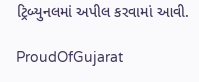ટ્રિબ્યુનલમાં અપીલ કરવામાં આવી.

ProudOfGujarat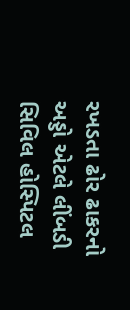રખડતા ઢોર ઢાકરનો અડ્ડો એટલે લીંબડી સિવિલ હોસ્પિટલ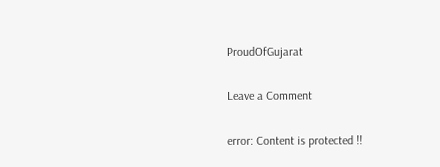ProudOfGujarat

Leave a Comment

error: Content is protected !!